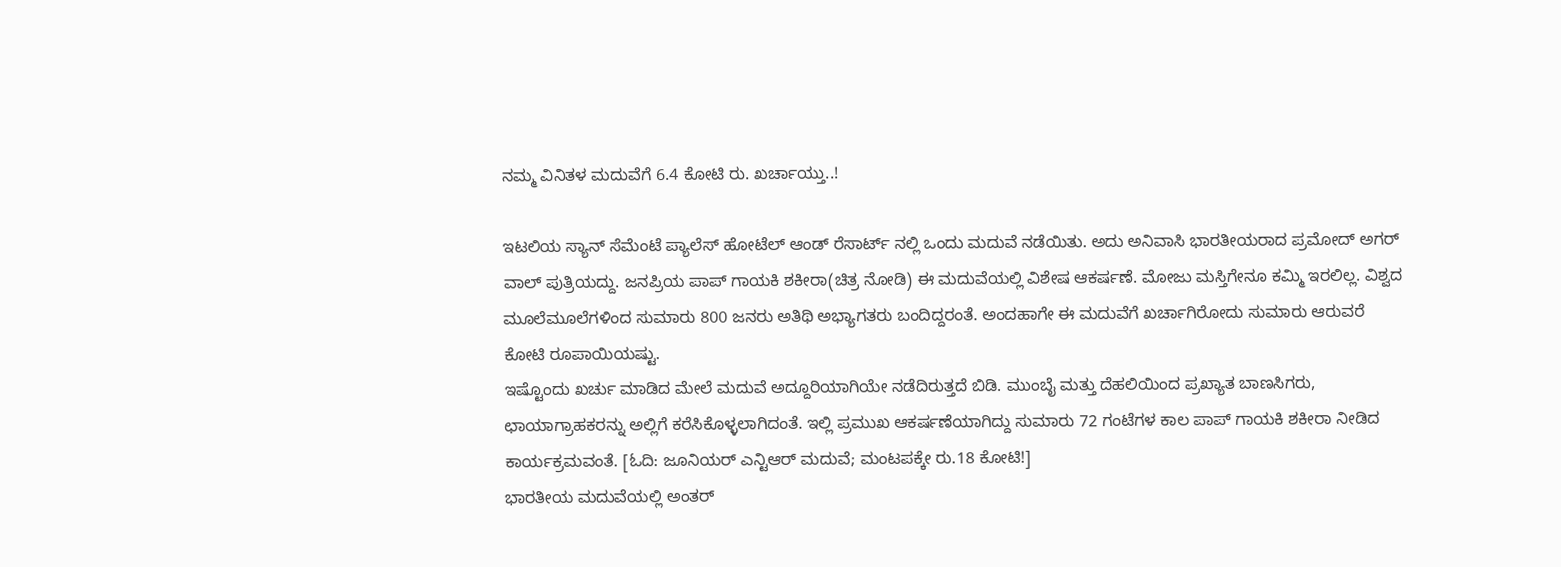ನಮ್ಮ ವಿನಿತಳ ಮದುವೆಗೆ 6.4 ಕೋಟಿ ರು. ಖರ್ಚಾಯ್ತು..!

ಇಟಲಿಯ ಸ್ಯಾನ್ ಸೆಮೆಂಟೆ ಪ್ಯಾಲೆಸ್ ಹೋಟೆಲ್ ಆಂಡ್ ರೆಸಾರ್ಟ್ ನಲ್ಲಿ ಒಂದು ಮದುವೆ ನಡೆಯಿತು. ಅದು ಅನಿವಾಸಿ ಭಾರತೀಯರಾದ ಪ್ರಮೋದ್ ಅಗರ್ ವಾಲ್ ಪುತ್ರಿಯದ್ದು. ಜನಪ್ರಿಯ ಪಾಪ್ ಗಾಯಕಿ ಶಕೀರಾ(ಚಿತ್ರ ನೋಡಿ) ಈ ಮದುವೆಯಲ್ಲಿ ವಿಶೇಷ ಆಕರ್ಷಣೆ. ಮೋಜು ಮಸ್ತಿಗೇನೂ ಕಮ್ಮಿ ಇರಲಿಲ್ಲ. ವಿಶ್ವದ ಮೂಲೆಮೂಲೆಗಳಿಂದ ಸುಮಾರು 800 ಜನರು ಅತಿಥಿ ಅಭ್ಯಾಗತರು ಬಂದಿದ್ದರಂತೆ. ಅಂದಹಾಗೇ ಈ ಮದುವೆಗೆ ಖರ್ಚಾಗಿರೋದು ಸುಮಾರು ಆರುವರೆ ಕೋಟಿ ರೂಪಾಯಿಯಷ್ಟು.
ಇಷ್ಟೊಂದು ಖರ್ಚು ಮಾಡಿದ ಮೇಲೆ ಮದುವೆ ಅದ್ದೂರಿಯಾಗಿಯೇ ನಡೆದಿರುತ್ತದೆ ಬಿಡಿ. ಮುಂಬೈ ಮತ್ತು ದೆಹಲಿಯಿಂದ ಪ್ರಖ್ಯಾತ ಬಾಣಸಿಗರು, ಛಾಯಾಗ್ರಾಹಕರನ್ನು ಅಲ್ಲಿಗೆ ಕರೆಸಿಕೊಳ್ಳಲಾಗಿದಂತೆ. ಇಲ್ಲಿ ಪ್ರಮುಖ ಆಕರ್ಷಣೆಯಾಗಿದ್ದು ಸುಮಾರು 72 ಗಂಟೆಗಳ ಕಾಲ ಪಾಪ್ ಗಾಯಕಿ ಶಕೀರಾ ನೀಡಿದ ಕಾರ್ಯಕ್ರಮವಂತೆ. [ಓದಿ: ಜೂನಿಯರ್ ಎನ್ಟಿಆರ್ ಮದುವೆ; ಮಂಟಪಕ್ಕೇ ರು.18 ಕೋಟಿ!]
ಭಾರತೀಯ ಮದುವೆಯಲ್ಲಿ ಅಂತರ್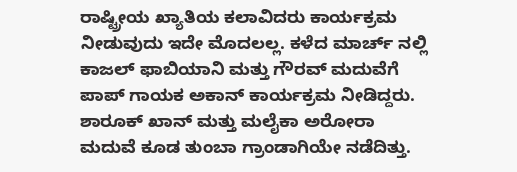ರಾಷ್ಟ್ರೀಯ ಖ್ಯಾತಿಯ ಕಲಾವಿದರು ಕಾರ್ಯಕ್ರಮ ನೀಡುವುದು ಇದೇ ಮೊದಲಲ್ಲ. ಕಳೆದ ಮಾರ್ಚ್ ನಲ್ಲಿ ಕಾಜಲ್ ಫಾಬಿಯಾನಿ ಮತ್ತು ಗೌರವ್ ಮದುವೆಗೆ ಪಾಪ್ ಗಾಯಕ ಅಕಾನ್ ಕಾರ್ಯಕ್ರಮ ನೀಡಿದ್ದರು. ಶಾರೂಕ್ ಖಾನ್ ಮತ್ತು ಮಲೈಕಾ ಅರೋರಾ ಮದುವೆ ಕೂಡ ತುಂಬಾ ಗ್ರಾಂಡಾಗಿಯೇ ನಡೆದಿತ್ತು.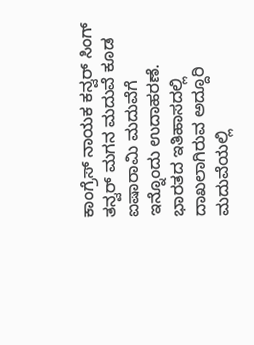ಕಾಂಗ್ರೆಸ್ ನಾಯಕ ಕನ್ವರ್ ಸಿಂಗ್ ತನ್ವರ್ ಮಗನ ಮದುವೆ ಕೂಡ ಐಷಾರಾಮಿ ಮದುವೆಗೆ ಇನ್ನೊಂದು ಉದಾಹರಣೆ.
ಭಾರತದ ಇತಿಹಾಸದಲ್ಲಿ ದಾಖಲಾಗಿರುವ ಅದ್ದೂರಿ ಮದುವೆಯಲ್ಲಿ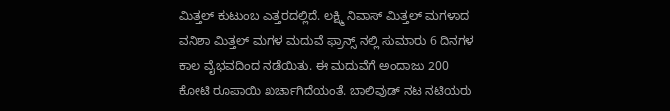ಮಿತ್ತಲ್ ಕುಟುಂಬ ಎತ್ತರದಲ್ಲಿದೆ. ಲಕ್ಷ್ಮಿ ನಿವಾಸ್ ಮಿತ್ತಲ್ ಮಗಳಾದ ವನಿಶಾ ಮಿತ್ತಲ್ ಮಗಳ ಮದುವೆ ಫ್ರಾನ್ಸ್ ನಲ್ಲಿ ಸುಮಾರು 6 ದಿನಗಳ ಕಾಲ ವೈಭವದಿಂದ ನಡೆಯಿತು. ಈ ಮದುವೆಗೆ ಅಂದಾಜು 200 ಕೋಟಿ ರೂಪಾಯಿ ಖರ್ಚಾಗಿದೆಯಂತೆ. ಬಾಲಿವುಡ್ ನಟ ನಟಿಯರು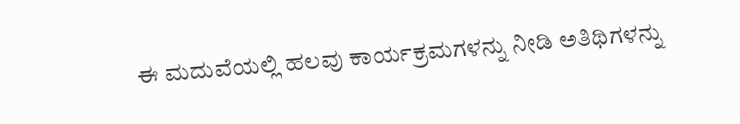ಈ ಮದುವೆಯಲ್ಲಿ ಹಲವು ಕಾರ್ಯಕ್ರಮಗಳನ್ನು ನೀಡಿ ಅತಿಥಿಗಳನ್ನು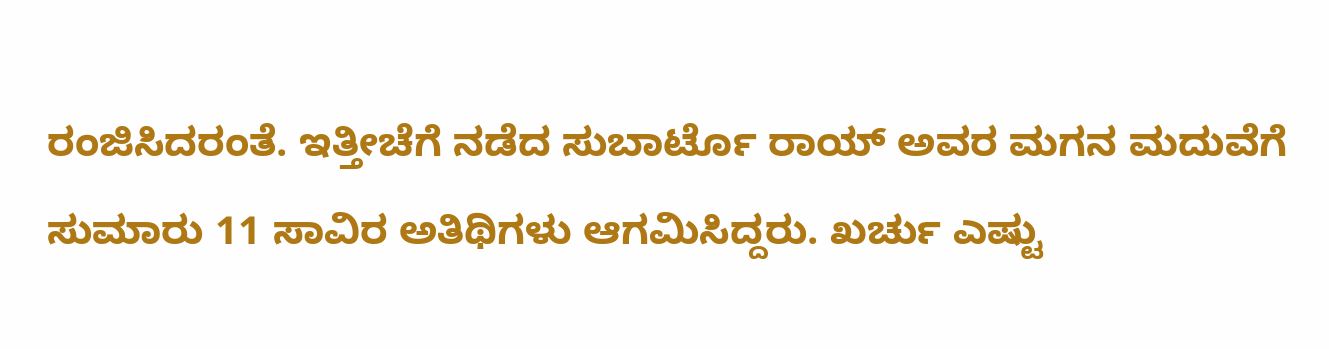ರಂಜಿಸಿದರಂತೆ. ಇತ್ತೀಚೆಗೆ ನಡೆದ ಸುಬಾರ್ಟೊ ರಾಯ್ ಅವರ ಮಗನ ಮದುವೆಗೆ ಸುಮಾರು 11 ಸಾವಿರ ಅತಿಥಿಗಳು ಆಗಮಿಸಿದ್ದರು. ಖರ್ಚು ಎಷ್ಟು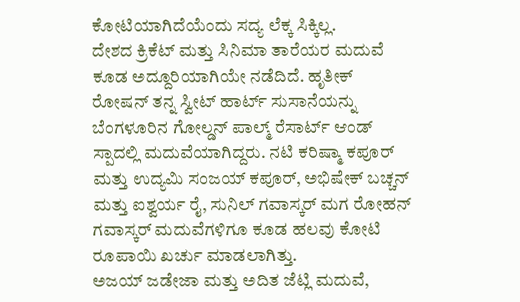ಕೋಟಿಯಾಗಿದೆಯೆಂದು ಸದ್ಯ ಲೆಕ್ಕ ಸಿಕ್ಕಿಲ್ಲ.
ದೇಶದ ಕ್ರಿಕೆಟ್ ಮತ್ತು ಸಿನಿಮಾ ತಾರೆಯರ ಮದುವೆ ಕೂಡ ಅದ್ದೂರಿಯಾಗಿಯೇ ನಡೆದಿದೆ. ಹೃತೀಕ್ ರೋಷನ್ ತನ್ನ ಸ್ವೀಟ್ ಹಾರ್ಟ್ ಸುಸಾನೆಯನ್ನು ಬೆಂಗಳೂರಿನ ಗೋಲ್ಡನ್ ಪಾಲ್ಮ್ ರೆಸಾರ್ಟ್ ಆಂಡ್ ಸ್ಪಾದಲ್ಲಿ ಮದುವೆಯಾಗಿದ್ದರು. ನಟಿ ಕರಿಷ್ಮಾ ಕಪೂರ್ ಮತ್ತು ಉದ್ಯಮಿ ಸಂಜಯ್ ಕಪೂರ್, ಅಭಿಷೇಕ್ ಬಚ್ಚನ್ ಮತ್ತು ಐಶ್ವರ್ಯ ರೈ, ಸುನಿಲ್ ಗವಾಸ್ಕರ್ ಮಗ ರೋಹನ್ ಗವಾಸ್ಕರ್ ಮದುವೆಗಳಿಗೂ ಕೂಡ ಹಲವು ಕೋಟಿ ರೂಪಾಯಿ ಖರ್ಚು ಮಾಡಲಾಗಿತ್ತು.
ಅಜಯ್ ಜಡೇಜಾ ಮತ್ತು ಅದಿತ ಜೆಟ್ಲಿ ಮದುವೆ,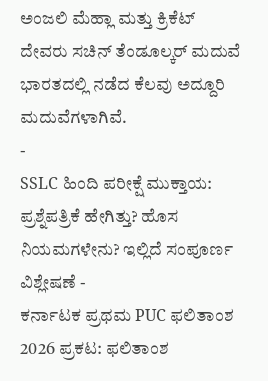ಅಂಜಲಿ ಮೆಹ್ಲಾ ಮತ್ತು ಕ್ರಿಕೆಟ್ ದೇವರು ಸಚಿನ್ ತೆಂಡೂಲ್ಕರ್ ಮದುವೆ ಭಾರತದಲ್ಲಿ ನಡೆದ ಕೆಲವು ಅದ್ದೂರಿ ಮದುವೆಗಳಾಗಿವೆ.
-
SSLC ಹಿಂದಿ ಪರೀಕ್ಷೆ ಮುಕ್ತಾಯ: ಪ್ರಶ್ನೆಪತ್ರಿಕೆ ಹೇಗಿತ್ತು? ಹೊಸ ನಿಯಮಗಳೇನು? ಇಲ್ಲಿದೆ ಸಂಪೂರ್ಣ ವಿಶ್ಲೇಷಣೆ -
ಕರ್ನಾಟಕ ಪ್ರಥಮ PUC ಫಲಿತಾಂಶ 2026 ಪ್ರಕಟ: ಫಲಿತಾಂಶ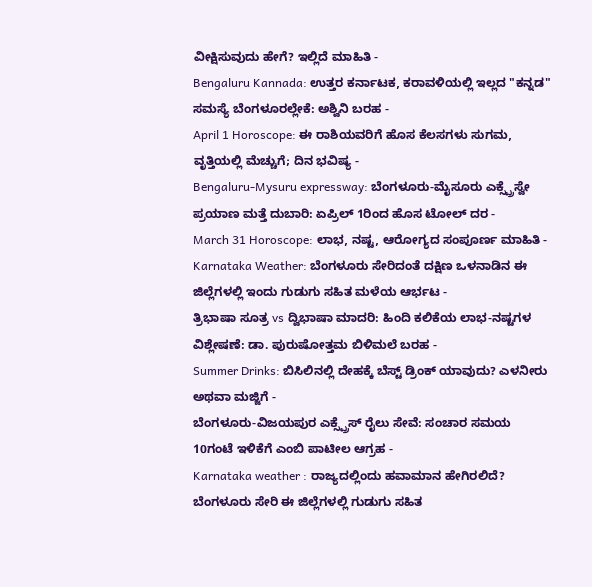ವೀಕ್ಷಿಸುವುದು ಹೇಗೆ? ಇಲ್ಲಿದೆ ಮಾಹಿತಿ -
Bengaluru Kannada: ಉತ್ತರ ಕರ್ನಾಟಕ, ಕರಾವಳಿಯಲ್ಲಿ ಇಲ್ಲದ "ಕನ್ನಡ" ಸಮಸ್ಯೆ ಬೆಂಗಳೂರಲ್ಲೇಕೆ: ಅಶ್ವಿನಿ ಬರಹ -
April 1 Horoscope: ಈ ರಾಶಿಯವರಿಗೆ ಹೊಸ ಕೆಲಸಗಳು ಸುಗಮ, ವೃತ್ತಿಯಲ್ಲಿ ಮೆಚ್ಚುಗೆ; ದಿನ ಭವಿಷ್ಯ -
Bengaluru-Mysuru expressway: ಬೆಂಗಳೂರು-ಮೈಸೂರು ಎಕ್ಸ್ಪ್ರೆಸ್ವೇ ಪ್ರಯಾಣ ಮತ್ತೆ ದುಬಾರಿ: ಏಪ್ರಿಲ್ 1ರಿಂದ ಹೊಸ ಟೋಲ್ ದರ -
March 31 Horoscope: ಲಾಭ, ನಷ್ಟ, ಆರೋಗ್ಯದ ಸಂಪೂರ್ಣ ಮಾಹಿತಿ -
Karnataka Weather: ಬೆಂಗಳೂರು ಸೇರಿದಂತೆ ದಕ್ಷಿಣ ಒಳನಾಡಿನ ಈ ಜಿಲ್ಲೆಗಳಲ್ಲಿ ಇಂದು ಗುಡುಗು ಸಹಿತ ಮಳೆಯ ಆರ್ಭಟ -
ತ್ರಿಭಾಷಾ ಸೂತ್ರ vs ದ್ವಿಭಾಷಾ ಮಾದರಿ: ಹಿಂದಿ ಕಲಿಕೆಯ ಲಾಭ-ನಷ್ಟಗಳ ವಿಶ್ಲೇಷಣೆ: ಡಾ. ಪುರುಷೋತ್ತಮ ಬಿಳಿಮಲೆ ಬರಹ -
Summer Drinks: ಬಿಸಿಲಿನಲ್ಲಿ ದೇಹಕ್ಕೆ ಬೆಸ್ಟ್ ಡ್ರಿಂಕ್ ಯಾವುದು? ಎಳನೀರು ಅಥವಾ ಮಜ್ಜಿಗೆ -
ಬೆಂಗಳೂರು-ವಿಜಯಪುರ ಎಕ್ಸ್ಪ್ರೆಸ್ ರೈಲು ಸೇವೆ: ಸಂಚಾರ ಸಮಯ 10ಗಂಟೆ ಇಳಿಕೆಗೆ ಎಂಬಿ ಪಾಟೀಲ ಆಗ್ರಹ -
Karnataka weather : ರಾಜ್ಯದಲ್ಲಿಂದು ಹವಾಮಾನ ಹೇಗಿರಲಿದೆ? ಬೆಂಗಳೂರು ಸೇರಿ ಈ ಜಿಲ್ಲೆಗಳಲ್ಲಿ ಗುಡುಗು ಸಹಿತ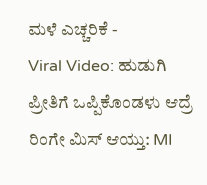ಮಳೆ ಎಚ್ಚರಿಕೆ -
Viral Video: ಹುಡುಗಿ ಪ್ರೀತಿಗೆ ಒಪ್ಪಿಕೊಂಡಳು ಆದ್ರೆ ರಿಂಗೇ ಮಿಸ್ ಆಯ್ತು: MI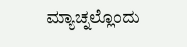ಮ್ಯಾಚ್ನಲ್ಲೊಂದು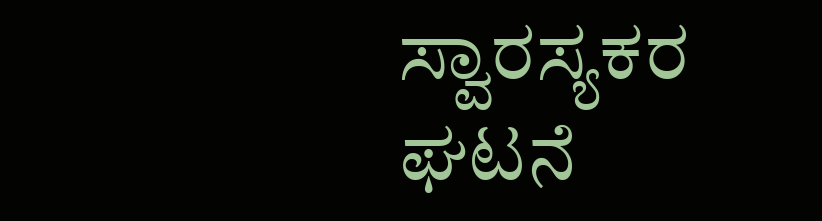ಸ್ವಾರಸ್ಯಕರ ಘಟನೆ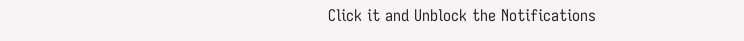Click it and Unblock the Notifications